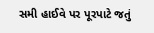સમી હાઈવે પર પૂરપાટે જતું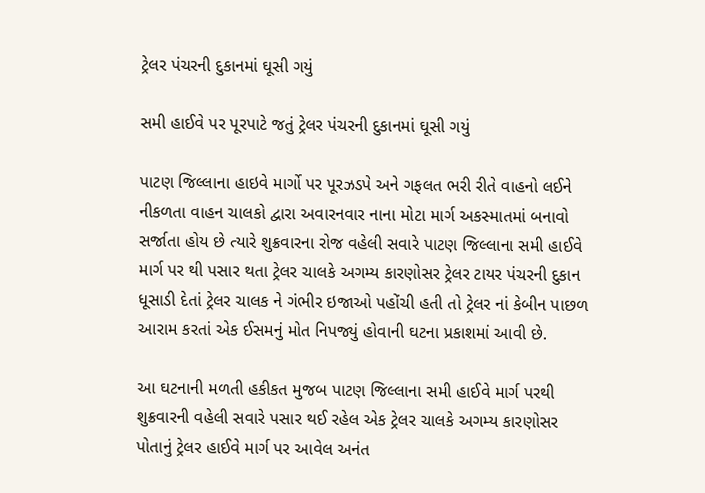ટ્રેલર પંચરની દુકાનમાં ઘૂસી ગયું

સમી હાઈવે પર પૂરપાટે જતું ટ્રેલર પંચરની દુકાનમાં ઘૂસી ગયું

પાટણ જિલ્લાના હાઇવે માર્ગો પર પૂરઝડપે અને ગફલત ભરી રીતે વાહનો લઈને નીકળતા વાહન ચાલકો દ્વારા અવારનવાર નાના મોટા માર્ગ અકસ્માતમાં બનાવો સર્જાતા હોય છે ત્યારે શુક્રવારના રોજ વહેલી સવારે પાટણ જિલ્લાના સમી હાઈવે માર્ગ પર થી પસાર થતા ટ્રેલર ચાલકે અગમ્ય કારણોસર ટ્રેલર ટાયર પંચરની દુકાન ધૂસાડી દેતાં ટ્રેલર ચાલક ને ગંભીર ઇજાઓ પહોંચી હતી તો ટ્રેલર નાં કેબીન પાછળ આરામ કરતાં એક ઈસમનું મોત નિપજ્યું હોવાની ઘટના પ્રકાશમાં આવી છે.

આ ઘટનાની મળતી હકીકત મુજબ પાટણ જિલ્લાના સમી હાઈવે માર્ગ પરથી શુક્રવારની વહેલી સવારે પસાર થઈ રહેલ એક ટ્રેલર ચાલકે અગમ્ય કારણોસર પોતાનું ટ્રેલર હાઈવે માર્ગ પર આવેલ અનંત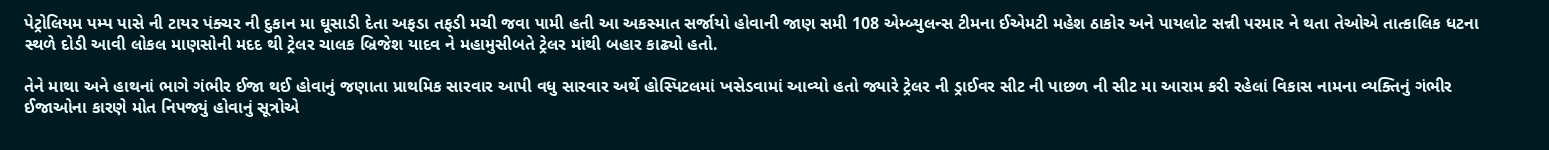પેટ્રોલિયમ પમ્પ પાસે ની ટાયર પંક્ચર ની દુકાન મા ઘૂસાડી દેતા અફડા તફડી મચી જવા પામી હતી આ અકસ્માત સર્જાયો હોવાની જાણ સમી 108 એમ્બ્યુલન્સ ટીમના ઈએમટી મહેશ ઠાકોર અને પાયલોટ સન્ની પરમાર ને થતા તેઓએ તાત્કાલિક ધટના સ્થળે દોડી આવી લોકલ માણસોની મદદ થી ટ્રેલર ચાલક બ્રિજેશ યાદવ ને મહામુસીબતે ટ્રેલર માંથી બહાર કાઢ્યો હતો.

તેને માથા અને હાથનાં ભાગે ગંભીર ઈજા થઈ હોવાનું જણાતા પ્રાથમિક સારવાર આપી વધુ સારવાર અર્થે હોસ્પિટલમાં ખસેડવામાં આવ્યો હતો જ્યારે ટ્રેલર ની ડ્રાઈવર સીટ ની પાછળ ની સીટ મા આરામ કરી રહેલાં વિકાસ નામના વ્યક્તિનું ગંભીર ઈજાઓના કારણે મોત નિપજ્યું હોવાનું સૂત્રોએ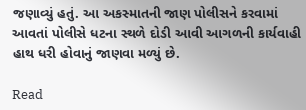જણાવ્યું હતું. આ અકસ્માતની જાણ પોલીસને કરવામાં આવતાં પોલીસે ધટના સ્થળે દોડી આવી આગળની કાર્યવાહી હાથ ધરી હોવાનું જાણવા મળ્યું છે.

Read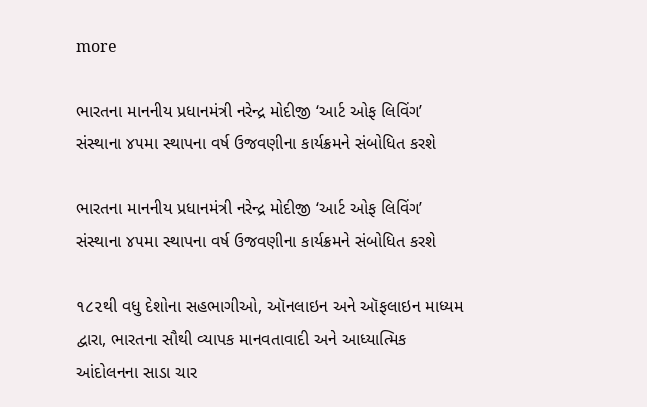more

ભારતના માનનીય પ્રધાનમંત્રી નરેન્દ્ર મોદીજી ‘આર્ટ ઓફ લિવિંગ’ સંસ્થાના ૪૫મા સ્થાપના વર્ષ ઉજવણીના કાર્યક્રમને સંબોધિત કરશે

ભારતના માનનીય પ્રધાનમંત્રી નરેન્દ્ર મોદીજી ‘આર્ટ ઓફ લિવિંગ’ સંસ્થાના ૪૫મા સ્થાપના વર્ષ ઉજવણીના કાર્યક્રમને સંબોધિત કરશે

૧૮૨થી વધુ દેશોના સહભાગીઓ, ઑનલાઇન અને ઑફલાઇન માધ્યમ દ્વારા, ભારતના સૌથી વ્યાપક માનવતાવાદી અને આધ્યાત્મિક આંદોલનના સાડા ચાર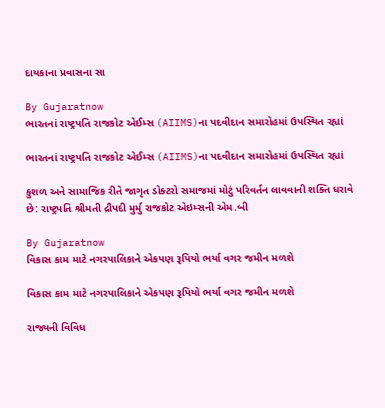દાયકાના પ્રવાસના સા

By Gujaratnow
ભારતનાં રાષ્ટ્રપતિ રાજકોટ એઈમ્સ (AIIMS)ના પદવીદાન સમારોહમાં ઉપસ્થિત રહ્યાં

ભારતનાં રાષ્ટ્રપતિ રાજકોટ એઈમ્સ (AIIMS)ના પદવીદાન સમારોહમાં ઉપસ્થિત રહ્યાં

કુશળ અને સામાજિક રીતે જાગૃત ડોક્ટરો સમાજમાં મોટું પરિવર્તન લાવવાની શક્તિ ધરાવે છે: રાષ્ટ્રપતિ શ્રીમતી દ્રૌપદી મુર્મુ રાજકોટ એઇમ્સની એમ.બી

By Gujaratnow
વિકાસ કામ માટે નગરપાલિકાને એકપણ રૂપિયો ભર્યા વગર જમીન મળશે

વિકાસ કામ માટે નગરપાલિકાને એકપણ રૂપિયો ભર્યા વગર જમીન મળશે

રાજ્યની વિવિધ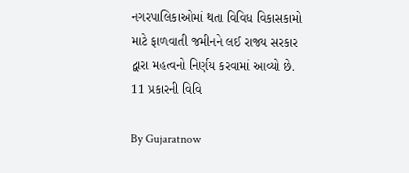નગરપાલિકાઓમાં થતા વિવિધ વિકાસકામો માટે ફાળવાતી જમીનને લઈ રાજ્ય સરકાર દ્વારા મહત્વનો નિર્ણય કરવામાં આવ્યો છે. 11 પ્રકારની વિવિ

By Gujaratnow